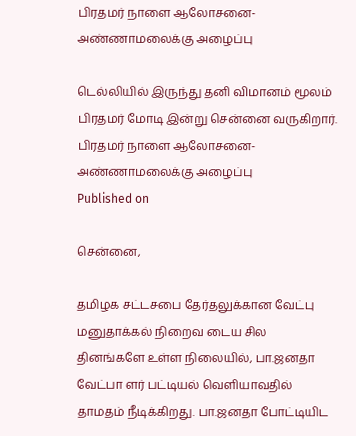பிரதமர் நாளை ஆலோசனை- அண்ணாமலைக்கு அழைப்பு

டெல்லியில் இருந்து தனி விமானம் மூலம் பிரதமர் மோடி இன்று சென்னை வருகிறார்.
பிரதமர் நாளை ஆலோசனை- அண்ணாமலைக்கு அழைப்பு
Published on

சென்னை,

தமிழக சட்டசபை தேர்தலுக்கான வேட்பு மனுதாக்கல் நிறைவ டைய சில தினங்களே உள்ள நிலையில், பா.ஜனதா வேட்பா ளர் பட்டியல் வெளியாவதில் தாமதம் நீடிக்கிறது. பா.ஜனதா போட்டியிட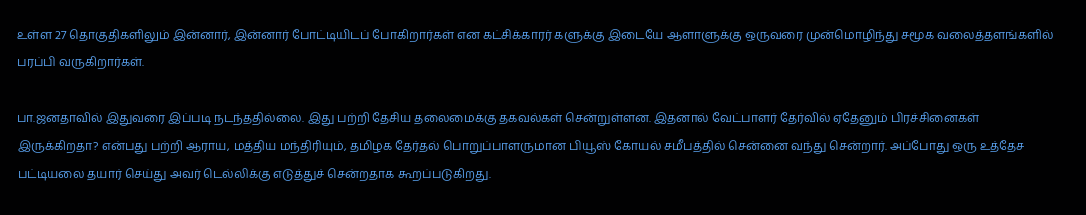உள்ள 27 தொகுதிகளிலும் இன்னார், இன்னார் போட்டியிடப் போகிறார்கள் என கட்சிக்காரர் களுக்கு இடையே ஆளாளுக்கு ஒருவரை முன்மொழிந்து சமூக வலைத்தளங்களில் பரப்பி வருகிறார்கள்.

பா.ஜனதாவில் இதுவரை இப்படி நடந்ததில்லை. இது பற்றி தேசிய தலைமைக்கு தகவல்கள் சென்றுள்ளன. இதனால் வேட்பாளர் தேர்வில் ஏதேனும் பிரச்சினைகள் இருக்கிறதா? என்பது பற்றி ஆராய, மத்திய மந்திரியும், தமிழக தேர்தல் பொறுப்பாளருமான பியூஸ் கோயல் சமீபத்தில் சென்னை வந்து சென்றார். அப்போது ஒரு உத்தேச பட்டியலை தயார் செய்து அவர் டெல்லிக்கு எடுத்துச் சென்றதாக கூறப்படுகிறது.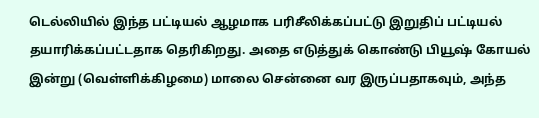டெல்லியில் இந்த பட்டியல் ஆழமாக பரிசீலிக்கப்பட்டு இறுதிப் பட்டியல் தயாரிக்கப்பட்டதாக தெரிகிறது. அதை எடுத்துக் கொண்டு பியூஷ் கோயல் இன்று (வெள்ளிக்கிழமை) மாலை சென்னை வர இருப்பதாகவும், அந்த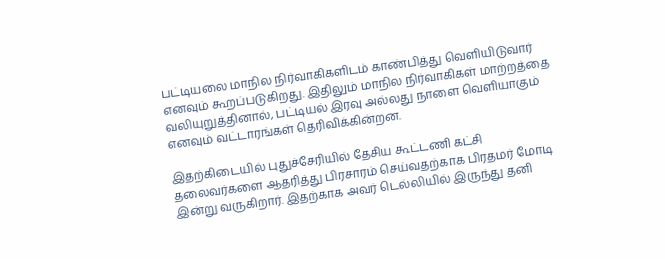பட்டியலை மாநில நிர்வாகிகளிடம் காண்பித்து வெளியிடுவார் எனவும் கூறப்படுகிறது. இதிலும் மாநில நிர்வாகிகள் மாற்றத்தை வலியுறுத்தினால், பட்டியல் இரவு அல்லது நாளை வெளியாகும் எனவும் வட்டாரங்கள் தெரிவிக்கின்றன.

இதற்கிடையில் புதுச்சேரியில் தேசிய கூட்டணி கட்சி தலைவர்களை ஆதரித்து பிரசாரம் செய்வதற்காக பிரதமர் மோடி இன்று வருகிறார். இதற்காக அவர் டெல்லியில் இருந்து தனி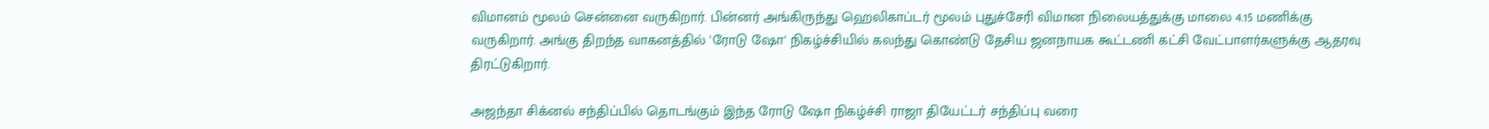விமானம் மூலம் சென்னை வருகிறார். பின்னர் அங்கிருந்து ஹெலிகாப்டர் மூலம் புதுச்சேரி விமான நிலையத்துக்கு மாலை 4.15 மணிக்கு வருகிறார். அங்கு திறந்த வாகனத்தில் 'ரோடு ஷோ' நிகழ்ச்சியில் கலந்து கொண்டு தேசிய ஜனநாயக கூட்டணி கட்சி வேட்பாளர்களுக்கு ஆதரவு திரட்டுகிறார்.

அஜந்தா சிக்னல் சந்திப்பில் தொடங்கும் இந்த ரோடு ஷோ நிகழ்ச்சி ராஜா தியேட்டர் சந்திப்பு வரை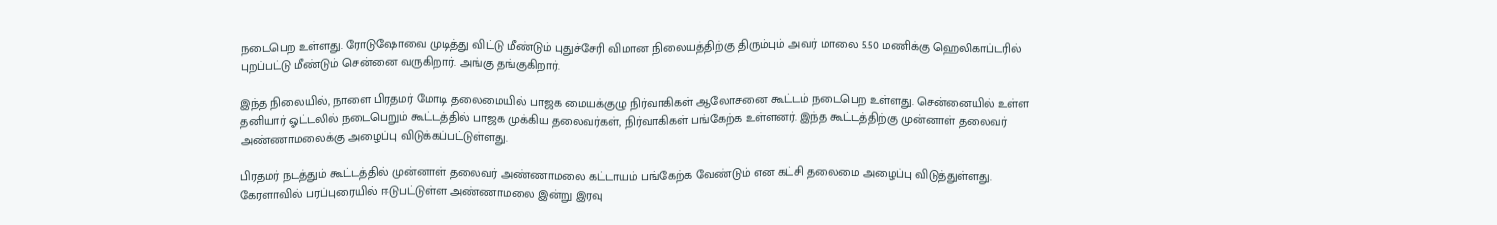நடைபெற உள்ளது. ரோடுஷோவை முடித்து விட்டு மீண்டும் புதுச்சேரி விமான நிலையத்திற்கு திரும்பும் அவர் மாலை 5.50 மணிக்கு ஹெலிகாப்டரில் புறப்பட்டு மீண்டும் சென்னை வருகிறார். அங்கு தங்குகிறார்.

இந்த நிலையில், நாளை பிரதமர் மோடி தலைமையில் பாஜக மையக்குழு நிர்வாகிகள் ஆலோசனை கூட்டம் நடைபெற உள்ளது. சென்னையில் உள்ள தனியார் ஓட்டலில் நடைபெறும் கூட்டத்தில் பாஜக முக்கிய தலைவர்கள், நிர்வாகிகள் பங்கேற்க உள்ளனர். இந்த கூட்டத்திற்கு முன்னாள் தலைவர் அண்ணாமலைக்கு அழைப்பு விடுக்கப்பட்டுள்ளது.

பிரதமர் நடத்தும் கூட்டத்தில் முன்னாள் தலைவர் அண்ணாமலை கட்டாயம் பங்கேற்க வேண்டும் என கட்சி தலைமை அழைப்பு விடுத்துள்ளது. கேரளாவில் பரப்புரையில் ஈடுபட்டுள்ள அண்ணாமலை இன்று இரவு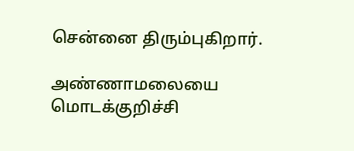சென்னை திரும்புகிறார்.

அண்ணாமலையை மொடக்குறிச்சி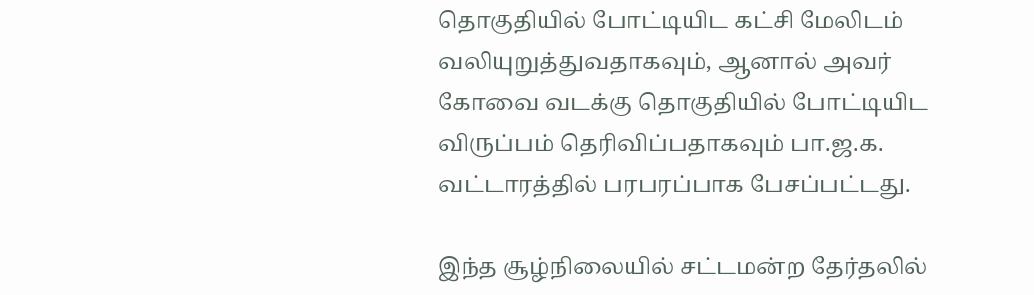தொகுதியில் போட்டியிட கட்சி மேலிடம் வலியுறுத்துவதாகவும், ஆனால் அவர் கோவை வடக்கு தொகுதியில் போட்டியிட விருப்பம் தெரிவிப்பதாகவும் பா.ஜ.க. வட்டாரத்தில் பரபரப்பாக பேசப்பட்டது.

இந்த சூழ்நிலையில் சட்டமன்ற தேர்தலில்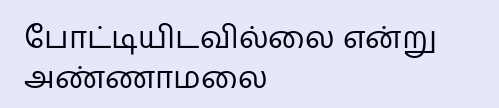போட்டியிடவில்லை என்று அண்ணாமலை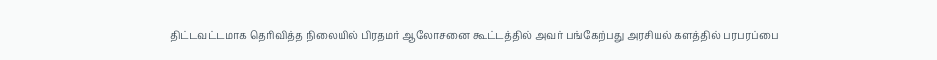திட்டவட்டமாக தெரிவித்த நிலையில் பிரதமர் ஆலோசனை கூட்டத்தில் அவர் பங்கேற்பது அரசியல் களத்தில் பரபரப்பை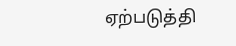ஏற்படுத்தி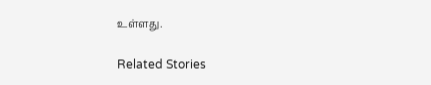உள்ளது.

Related Stories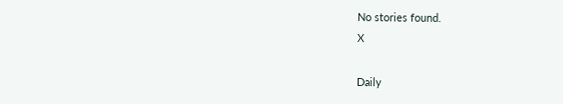No stories found.
X

Daily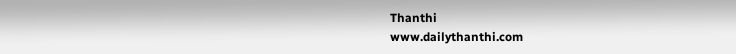Thanthi
www.dailythanthi.com